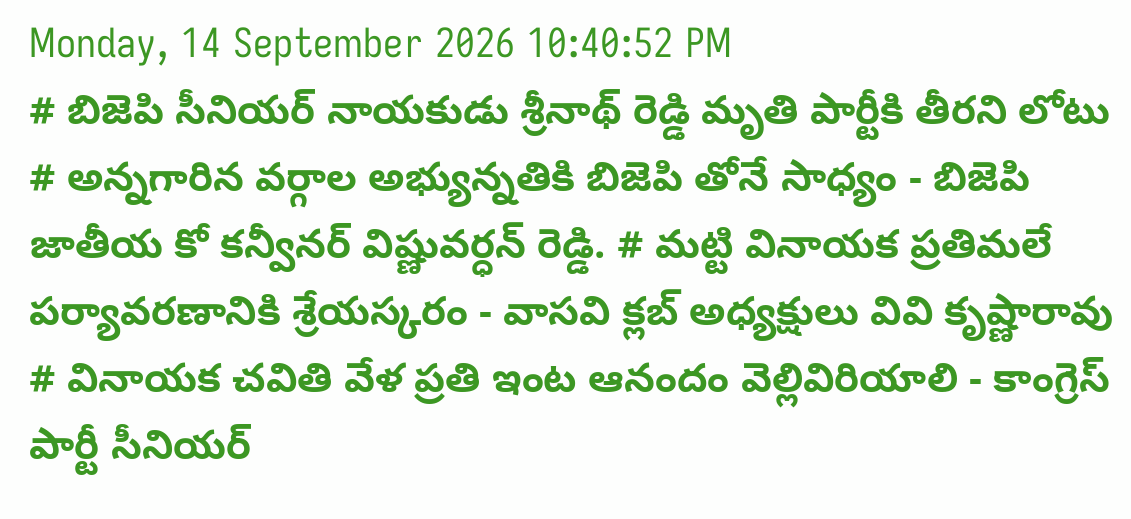Monday, 14 September 2026 10:40:52 PM
# బిజెపి సీనియర్ నాయకుడు శ్రీనాథ్ రెడ్డి మృతి పార్టీకి తీరని లోటు # అన్నగారిన వర్గాల అభ్యున్నతికి బిజెపి తోనే సాధ్యం - బిజెపి జాతీయ కో కన్వీనర్ విష్ణువర్ధన్ రెడ్డి. # మట్టి వినాయక ప్రతిమలే పర్యావరణానికి శ్రేయస్కరం - వాసవి క్లబ్ అధ్యక్షులు వివి కృష్ణారావు # వినాయక చవితి వేళ ప్రతి ఇంట ఆనందం వెల్లివిరియాలి - కాంగ్రెస్ పార్టీ సీనియర్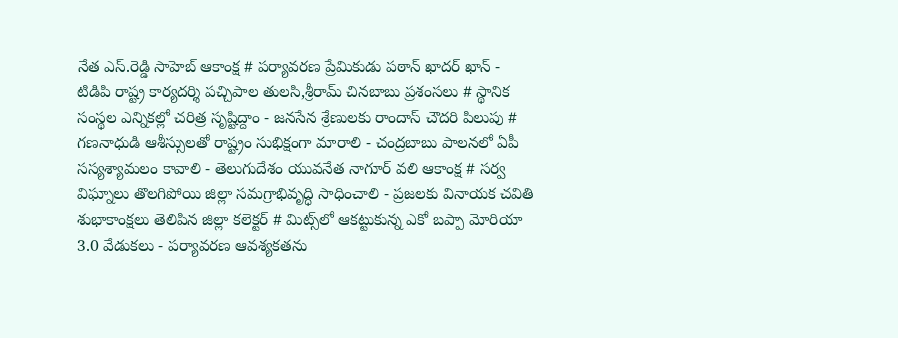నేత ఎస్.రెడ్డి సాహెబ్ ఆకాంక్ష # పర్యావరణ ప్రేమికుడు పఠాన్ ఖాదర్ ఖాన్ - టిడిపి రాష్ట్ర కార్యదర్శి పచ్చిపాల తులసి,శ్రీరామ్ చినబాబు ప్రశంసలు # స్థానిక సంస్థల ఎన్నికల్లో చరిత్ర సృష్టిద్దాం - జనసేన శ్రేణులకు రాందాస్ చౌదరి పిలుపు # గణనాధుడి ఆశీస్సులతో రాష్ట్రం సుభిక్షంగా మారాలి - చంద్రబాబు పాలనలో ఏపీ సస్యశ్యామలం కావాలి - తెలుగుదేశం యువనేత నాగూర్ వలి ఆకాంక్ష # సర్వ విఘ్నాలు తొలగిపోయి జిల్లా సమగ్రాభివృద్ధి సాధించాలి - ప్రజలకు వినాయక చవితి శుభాకాంక్షలు తెలిపిన జిల్లా కలెక్టర్ # మిట్స్‌లో ఆకట్టుకున్న ఎకో బప్పా మోరియా 3.0 వేడుకలు - పర్యావరణ ఆవశ్యకతను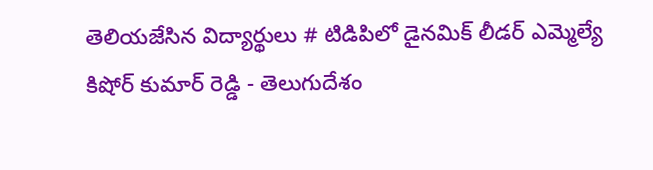తెలియజేసిన విద్యార్థులు # టిడిపిలో డైనమిక్ లీడర్ ఎమ్మెల్యే కిషోర్ కుమార్ రెడ్డి - తెలుగుదేశం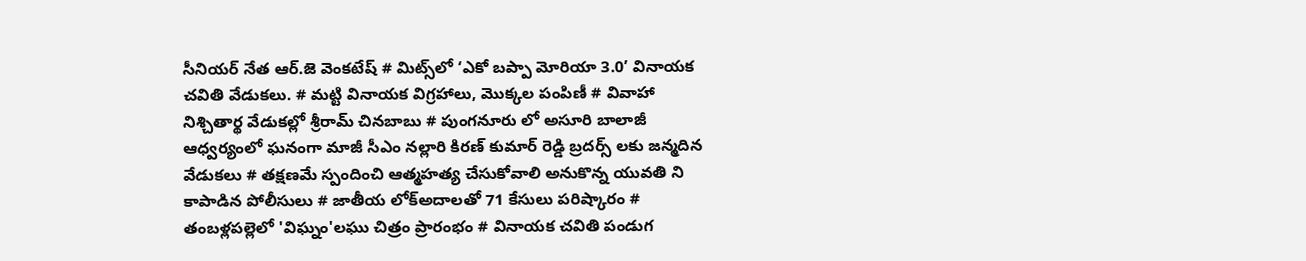సీనియర్ నేత ఆర్.జె వెంకటేష్ # మిట్స్‌లో ‘ఎకో బప్పా మోరియా 3.0’ వినాయక చవితి వేడుకలు. # మట్టి వినాయక విగ్రహాలు, మొక్కల పంపిణీ # వివాహా నిశ్చితార్థ వేడుకల్లో శ్రీరామ్ చినబాబు # పుంగనూరు లో అసూరి బాలాజీ ఆధ్వర్యంలో ఘనంగా మాజీ సీఎం నల్లారి కిరణ్ కుమార్ రెడ్డి బ్రదర్స్ లకు జన్మదిన వేడుకలు # తక్షణమే స్పందించి ఆత్మహత్య చేసుకోవాలి అనుకొన్న యువతి ని కాపాడిన పోలీసులు # జాతీయ లోక్అదాలతో 71 కేసులు పరిష్కారం # తంబళ్లపల్లెలో 'విఘ్నం'లఘు చిత్రం ప్రారంభం # వినాయక చవితి పండుగ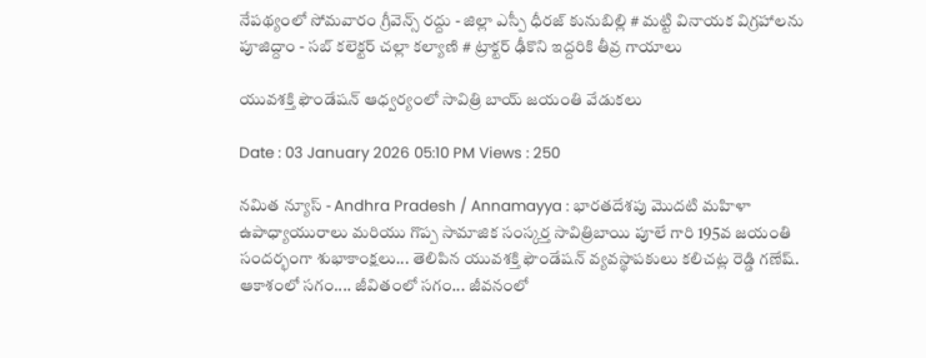నేపథ్యంలో సోమవారం గ్రీవెన్స్ రద్దు - జిల్లా ఎస్పీ ధీరజ్ కునుబిల్లి # మట్టి వినాయక విగ్రహాలను పూజిద్దాం - సబ్ కలెక్టర్ చల్లా కల్యాణి # ట్రాక్టర్ ఢీకొని ఇద్దరికి తీవ్ర గాయాలు

యువశక్తి ఫౌండేషన్ ఆధ్వర్యంలో సావిత్రి బాయ్ జయంతి వేడుకలు

Date : 03 January 2026 05:10 PM Views : 250

నమిత న్యూస్ - Andhra Pradesh / Annamayya : భారతదేశపు మొదటి మహిళా ఉపాధ్యాయురాలు మరియు గొప్ప సామాజిక సంస్కర్త సావిత్రిబాయి పూలే గారి 195వ జయంతి సందర్భంగా శుభాకాంక్షలు... తెలిపిన యువశక్తి ఫౌండేషన్ వ్యవస్థాపకులు కలిచట్ల రెడ్డి గణేష్. ఆకాశంలో సగం.... జీవితంలో సగం... జీవనంలో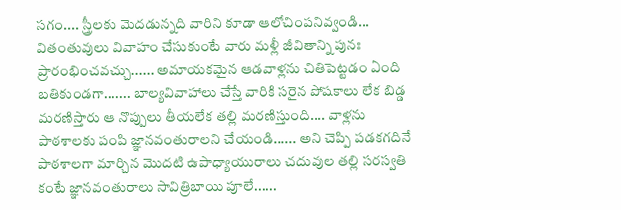సగం.... స్త్రీలకు మెదడున్నది వారిని కూడా ఆలోచింపనివ్వండి... వితంతువులు వివాహం చేసుకుంటే వారు మళ్లీ జీవితాన్ని పునః ప్రారంభించవచ్చు...... అమాయకమైన ఆడవాళ్లను చితిపెట్టడం ఏంది బతికుండగా....... బాల్యవివాహాలు చేస్తే వారికి సరైన పోషకాలు లేక బిడ్డ మరణిస్తారు ఆ నొప్పులు తీయలేక తల్లి మరణిస్తుంది.... వాళ్లను పాఠశాలకు పంపి జ్ఞానవంతురాలని చేయండి...... అని చెప్పి పడకగదినే పాఠశాలగా మార్చిన మొదటి ఉపాధ్యాయురాలు చదువుల తల్లి సరస్వతి కంటే జ్ఞానవంతురాలు సావిత్రిబాయి పూలే......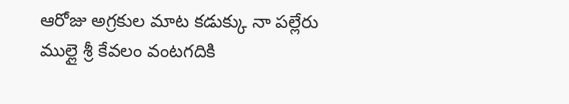ఆరోజు అగ్రకుల మాట కడుక్కు నా పల్లేరు ముల్లై శ్రీ కేవలం వంటగదికి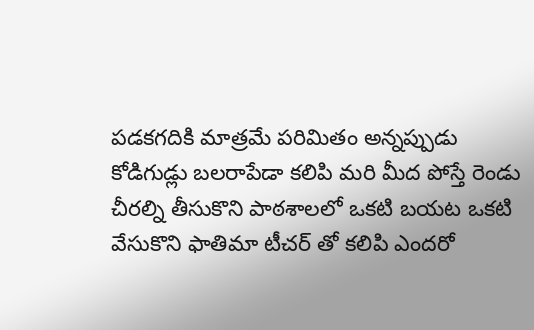పడకగదికి మాత్రమే పరిమితం అన్నప్పుడు కోడిగుడ్లు బలరాపేడా కలిపి మరి మీద పోస్తే రెండు చీరల్ని తీసుకొని పాఠశాలలో ఒకటి బయట ఒకటి వేసుకొని ఫాతిమా టీచర్ తో కలిపి ఎందరో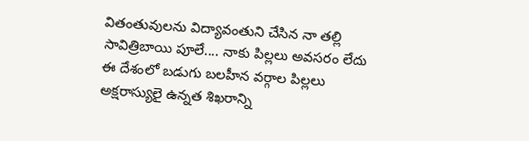వితంతువులను విద్యావంతుని చేసిన నా తల్లి సావిత్రిబాయి పూలే.... నాకు పిల్లలు అవసరం లేదు ఈ దేశంలో బడుగు బలహీన వర్గాల పిల్లలు అక్షరాస్యులై ఉన్నత శిఖరాన్ని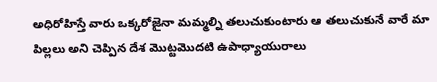అధిరోహిస్తే వారు ఒక్కరోజైనా మమ్మల్ని తలుచుకుంటారు ఆ తలుచుకునే వారే మా పిల్లలు అని చెప్పిన దేశ మొట్టమొదటి ఉపాధ్యాయురాలు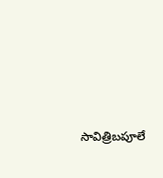సావిత్రిబపూలే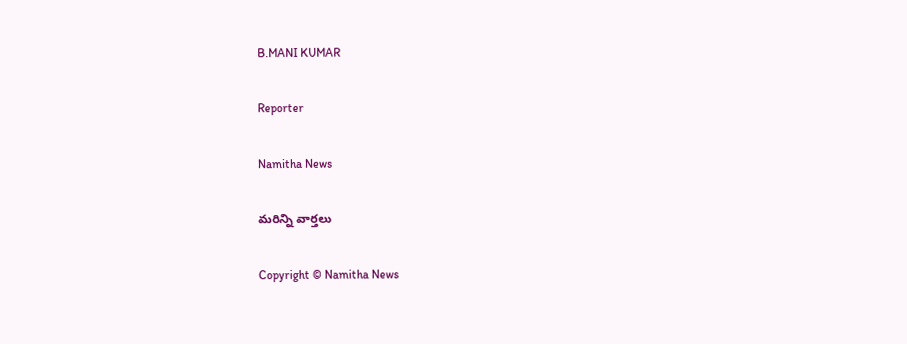B.MANI KUMAR

Reporter

Namitha News

మరిన్ని వార్తలు

Copyright © Namitha News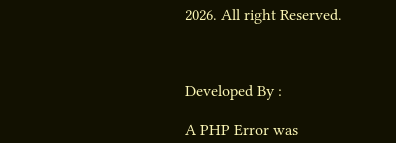2026. All right Reserved.



Developed By :

A PHP Error was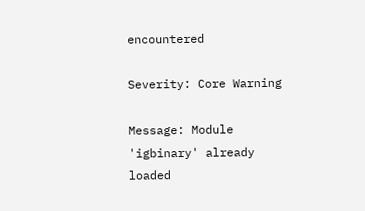encountered

Severity: Core Warning

Message: Module 'igbinary' already loaded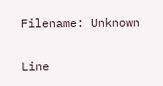Filename: Unknown

Line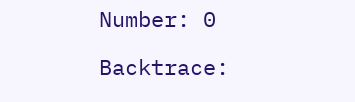Number: 0

Backtrace: